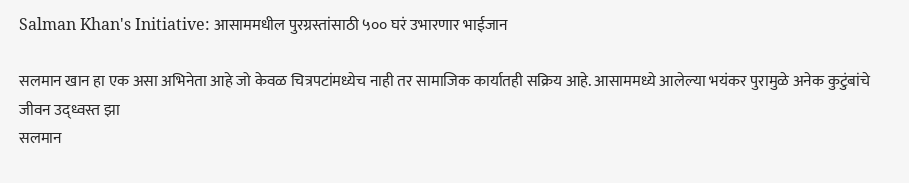Salman Khan's Initiative: आसाममधील पुरग्रस्तांसाठी ५०० घरं उभारणार भाईजान

सलमान खान हा एक असा अभिनेता आहे जो केवळ चित्रपटांमध्येच नाही तर सामाजिक कार्यातही सक्रिय आहे. आसाममध्ये आलेल्या भयंकर पुरामुळे अनेक कुटुंबांचे जीवन उद्ध्वस्त झा
सलमान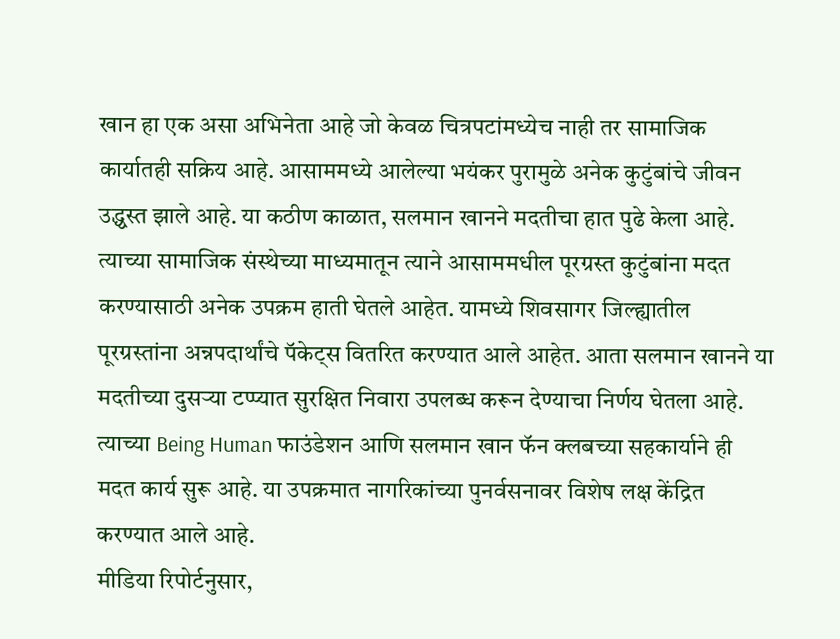खान हा एक असा अभिनेता आहे जो केवळ चित्रपटांमध्येच नाही तर सामाजिक कार्यातही सक्रिय आहे. आसाममध्ये आलेल्या भयंकर पुरामुळे अनेक कुटुंबांचे जीवन उद्ध्वस्त झाले आहे. या कठीण काळात, सलमान खानने मदतीचा हात पुढे केला आहे. त्याच्या सामाजिक संस्थेच्या माध्यमातून त्याने आसाममधील पूरग्रस्त कुटुंबांना मदत करण्यासाठी अनेक उपक्रम हाती घेतले आहेत. यामध्ये शिवसागर जिल्ह्यातील पूरग्रस्तांना अन्नपदार्थांचे पॅकेट्स वितरित करण्यात आले आहेत. आता सलमान खानने या मदतीच्या दुसऱ्या टप्प्यात सुरक्षित निवारा उपलब्ध करून देण्याचा निर्णय घेतला आहे. त्याच्या Being Human फाउंडेशन आणि सलमान खान फॅन क्लबच्या सहकार्याने ही मदत कार्य सुरू आहे. या उपक्रमात नागरिकांच्या पुनर्वसनावर विशेष लक्ष केंद्रित करण्यात आले आहे.
मीडिया रिपोर्टनुसार,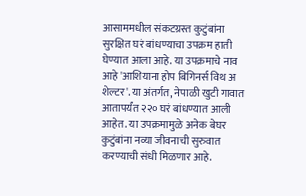आसाममधील संकटग्रस्त कुटुंबांना सुरक्षित घरं बांधण्याचा उपक्रम हाती घेण्यात आला आहे. या उपक्रमाचे नाव आहे 'आशियाना होप बिगिनर्स विथ अ शेल्टर'. या अंतर्गत, नेपाळी खुटी गावात आतापर्यंत २२० घरं बांधण्यात आली आहेत. या उपक्रमामुळे अनेक बेघर कुटुंबांना नव्या जीवनाची सुरुवात करण्याची संधी मिळणार आहे.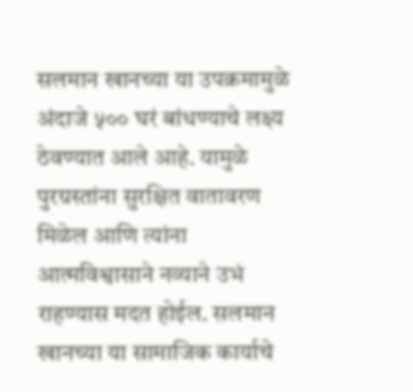सलमान खानच्या या उपक्रमामुळे अंदाजे ५०० घरं बांधण्याचे लक्ष्य ठेवण्यात आले आहे. यामुळे पुरग्रस्तांना सुरक्षित वातावरण मिळेल आणि त्यांना आत्मविश्वासाने नव्याने उभं राहण्यास मदत होईल. सलमान खानच्या या सामाजिक कार्याचे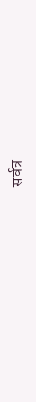सर्वत्र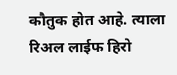कौतुक होत आहे. त्याला रिअल लाईफ हिरो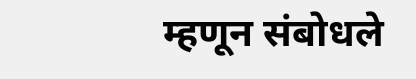म्हणून संबोधले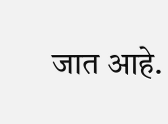जात आहे.